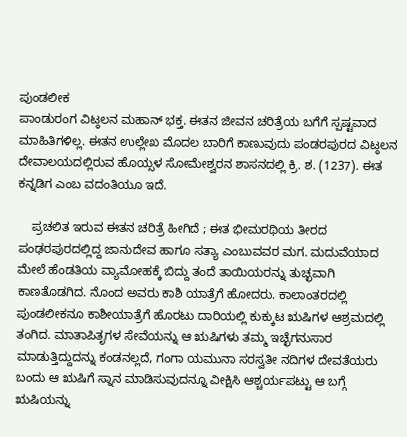ಪುಂಡಲೀಕ
ಪಾಂಡುರಂಗ ವಿಟ್ಠಲನ ಮಹಾನ್ ಭಕ್ತ. ಈತನ ಜೀವನ ಚರಿತ್ರೆಯ ಬಗೆಗೆ ಸ್ಪಷ್ಟವಾದ ಮಾಹಿತಿಗಳಿಲ್ಲ. ಈತನ ಉಲ್ಲೇಖ ಮೊದಲ ಬಾರಿಗೆ ಕಾಣುವುದು ಪಂಡರಪುರದ ವಿಟ್ಠಲನ ದೇವಾಲಯದಲ್ಲಿರುವ ಹೊಯ್ಸಳ ಸೋಮೇಶ್ವರನ ಶಾಸನದಲ್ಲಿ ಕ್ರಿ. ಶ. (1237). ಈತ ಕನ್ನಡಿಗ ಎಂಬ ವದಂತಿಯೂ ಇದೆ.

    ಪ್ರಚಲಿತ ಇರುವ ಈತನ ಚರಿತ್ರೆ ಹೀಗಿದೆ ; ಈತ ಭೀಮರಥಿಯ ತೀರದ ಪಂಢರಪುರದಲ್ಲಿದ್ದ ಜಾನುದೇವ ಹಾಗೂ ಸತ್ಯಾ ಎಂಬುವವರ ಮಗ. ಮದುವೆಯಾದ ಮೇಲೆ ಹೆಂಡತಿಯ ವ್ಯಾಮೋಹಕ್ಕೆ ಬಿದ್ದು ತಂದೆ ತಾಯಿಯರನ್ನು ತುಚ್ಛವಾಗಿ ಕಾಣತೊಡಗಿದ. ನೊಂದ ಅವರು ಕಾಶಿ ಯಾತ್ರೆಗೆ ಹೋದರು. ಕಾಲಾಂತರದಲ್ಲಿ ಪುಂಡಲೀಕನೂ ಕಾಶೀಯಾತ್ರೆಗೆ ಹೊರಟು ದಾರಿಯಲ್ಲಿ ಕುಕ್ಕುಟ ಋಷಿಗಳ ಆಶ್ರಮದಲ್ಲಿ ತಂಗಿದ. ಮಾತಾಪಿತೃಗಳ ಸೇವೆಯನ್ನು ಆ ಋಷಿಗಳು ತಮ್ಮ ಇಚ್ಛೆಗನುಸಾರ ಮಾಡುತ್ತಿದ್ದುದನ್ನು ಕಂಡನಲ್ಲದೆ, ಗಂಗಾ ಯಮುನಾ ಸರಸ್ವತೀ ನದಿಗಳ ದೇವತೆಯರು ಬಂದು ಆ ಋಷಿಗೆ ಸ್ನಾನ ಮಾಡಿಸುವುದನ್ನೂ ವೀಕ್ಷಿಸಿ ಆಶ್ಚರ್ಯಪಟ್ಟು ಆ ಬಗ್ಗೆ ಋಷಿಯನ್ನು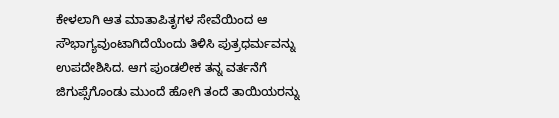ಕೇಳಲಾಗಿ ಆತ ಮಾತಾಪಿತೃಗಳ ಸೇವೆಯಿಂದ ಆ ಸೌಭಾಗ್ಯವುಂಟಾಗಿದೆಯೆಂದು ತಿಳಿಸಿ ಪುತ್ರಧರ್ಮವನ್ನು ಉಪದೇಶಿಸಿದ. ಆಗ ಪುಂಡಲೀಕ ತನ್ನ ವರ್ತನೆಗೆ ಜಿಗುಪ್ಸೆಗೊಂಡು ಮುಂದೆ ಹೋಗಿ ತಂದೆ ತಾಯಿಯರನ್ನು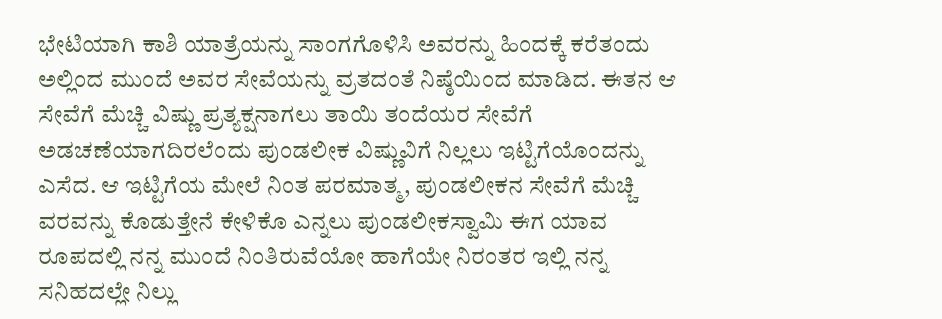ಭೇಟಿಯಾಗಿ ಕಾಶಿ ಯಾತ್ರೆಯನ್ನು ಸಾಂಗಗೊಳಿಸಿ ಅವರನ್ನು ಹಿಂದಕ್ಕೆ ಕರೆತಂದು ಅಲ್ಲಿಂದ ಮುಂದೆ ಅವರ ಸೇವೆಯನ್ನು ವ್ರತದಂತೆ ನಿಷ್ಠೆಯಿಂದ ಮಾಡಿದ. ಈತನ ಆ ಸೇವೆಗೆ ಮೆಚ್ಚಿ ವಿಷ್ಣು ಪ್ರತ್ಯಕ್ಷನಾಗಲು ತಾಯಿ ತಂದೆಯರ ಸೇವೆಗೆ ಅಡಚಣೆಯಾಗದಿರಲೆಂದು ಪುಂಡಲೀಕ ವಿಷ್ಣುವಿಗೆ ನಿಲ್ಲಲು ಇಟ್ಟಿಗೆಯೊಂದನ್ನು ಎಸೆದ. ಆ ಇಟ್ಟಿಗೆಯ ಮೇಲೆ ನಿಂತ ಪರಮಾತ್ಮ, ಪುಂಡಲೀಕನ ಸೇವೆಗೆ ಮೆಚ್ಚಿ ವರವನ್ನು ಕೊಡುತ್ತೇನೆ ಕೇಳಿಕೊ ಎನ್ನಲು ಪುಂಡಲೀಕಸ್ವಾಮಿ ಈಗ ಯಾವ ರೂಪದಲ್ಲಿ ನನ್ನ ಮುಂದೆ ನಿಂತಿರುವೆಯೋ ಹಾಗೆಯೇ ನಿರಂತರ ಇಲ್ಲಿ ನನ್ನ ಸನಿಹದಲ್ಲೇ ನಿಲ್ಲು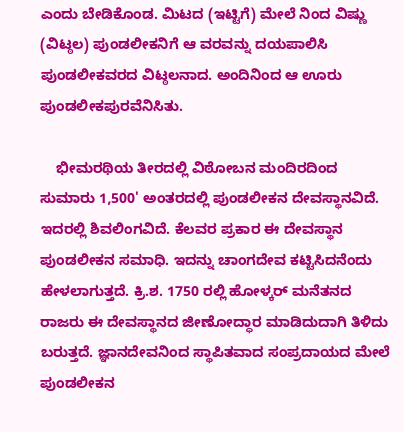ಎಂದು ಬೇಡಿಕೊಂಡ. ಮಿಟದ (ಇಟ್ಟಿಗೆ) ಮೇಲೆ ನಿಂದ ವಿಷ್ಣು (ವಿಟ್ಠಲ) ಪುಂಡಲೀಕನಿಗೆ ಆ ವರವನ್ನು ದಯಪಾಲಿಸಿ ಪುಂಡಲೀಕವರದ ವಿಟ್ಠಲನಾದ. ಅಂದಿನಿಂದ ಆ ಊರು ಪುಂಡಲೀಕಪುರವೆನಿಸಿತು.

    ಭೀಮರಥಿಯ ತೀರದಲ್ಲಿ ವಿಠೋಬನ ಮಂದಿರದಿಂದ ಸುಮಾರು 1,500' ಅಂತರದಲ್ಲಿ ಪುಂಡಲೀಕನ ದೇವಸ್ಥಾನವಿದೆ. ಇದರಲ್ಲಿ ಶಿವಲಿಂಗವಿದೆ. ಕೆಲವರ ಪ್ರಕಾರ ಈ ದೇವಸ್ಥಾನ ಪುಂಡಲೀಕನ ಸಮಾಧಿ. ಇದನ್ನು ಚಾಂಗದೇವ ಕಟ್ಟಿಸಿದನೆಂದು ಹೇಳಲಾಗುತ್ತದೆ. ಕ್ರಿ.ಶ. 1750 ರಲ್ಲಿ ಹೋಳ್ಕರ್ ಮನೆತನದ ರಾಜರು ಈ ದೇವಸ್ಥಾನದ ಜೀಣೋದ್ಧಾರ ಮಾಡಿದುದಾಗಿ ತಿಳಿದು ಬರುತ್ತದೆ. ಜ್ಞಾನದೇವನಿಂದ ಸ್ಥಾಪಿತವಾದ ಸಂಪ್ರದಾಯದ ಮೇಲೆ ಪುಂಡಲೀಕನ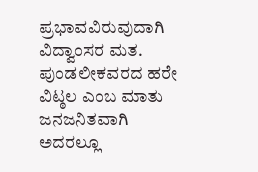ಪ್ರಭಾವವಿರುವುದಾಗಿ ವಿದ್ವಾಂಸರ ಮತ. ಪುಂಡಲೀಕವರದ ಹರೇ ವಿಟ್ಠಲ ಎಂಬ ಮಾತು ಜನಜನಿತವಾಗಿ ಅದರಲ್ಲೂ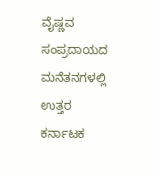ವೈಷ್ಣವ ಸಂಪ್ರದಾಯದ ಮನೆತನಗಳಲ್ಲಿ ಉತ್ತರ ಕರ್ನಾಟಕ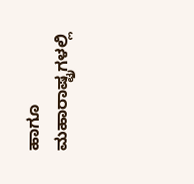ಹಾಗೂ ಮಹಾರಾಷ್ಟ್ರಗಳಲ್ಲಿ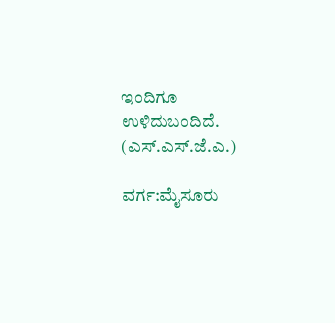ಇಂದಿಗೂ ಉಳಿದುಬಂದಿದೆ.                    (ಎಸ್.ಎಸ್.ಜೆ.ಎ.)

ವರ್ಗ:ಮೈಸೂರು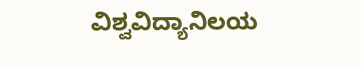ವಿಶ್ವವಿದ್ಯಾನಿಲಯ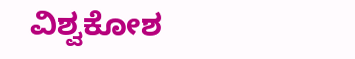ವಿಶ್ವಕೋಶ